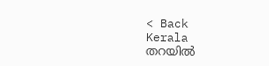< Back
Kerala
തറയിൽ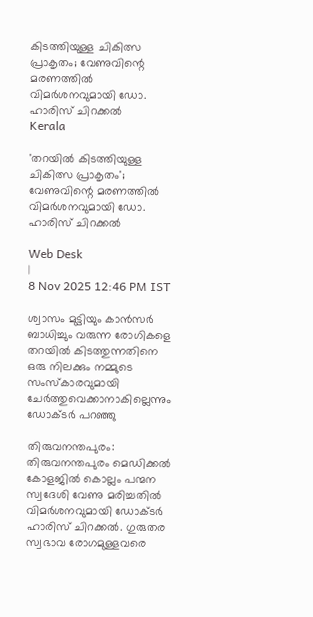കിടത്തിയുള്ള ചികിത്സ പ്രാകൃതം; വേണുവിന്റെ മരണത്തിൽ വിമർശനവുമായി ഡോ. ഹാരിസ് ചിറക്കൽ
Kerala

'തറയിൽ കിടത്തിയുള്ള ചികിത്സ പ്രാകൃതം'; വേണുവിന്റെ മരണത്തിൽ വിമർശനവുമായി ഡോ. ഹാരിസ് ചിറക്കൽ

Web Desk
|
8 Nov 2025 12:46 PM IST

ശ്വാസം മുട്ടിയും കാൻസർ ബാധിച്ചും വരുന്ന രോഗികളെ തറയിൽ കിടത്തുന്നതിനെ ഒരു നിലക്കും നമ്മുടെ സംസ്കാരവുമായി ചേർത്തുവെക്കാനാകില്ലെന്നും ഡോക്ടർ പറഞ്ഞു

തിരുവനന്തപുരം: തിരുവനന്തപുരം മെഡിക്കൽ കോളജിൽ കൊല്ലം പന്മന സ്വദേശി വേണു മരിച്ചതിൽ വിമർശനവുമായി ഡോക്ടർ ഹാരിസ് ചിറക്കൽ. ഗുരുതര സ്വഭാവ രോഗമുള്ളവരെ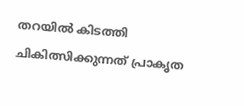തറയിൽ കിടത്തി ചികിത്സിക്കുന്നത് പ്രാകൃത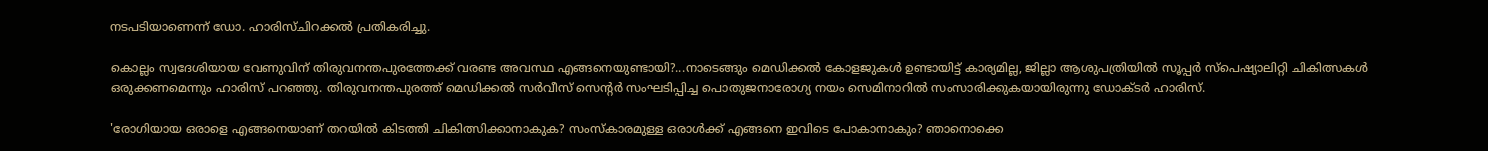നടപടിയാണെന്ന് ഡോ. ഹാരിസ്ചിറക്കൽ പ്രതികരിച്ചു.

കൊല്ലം സ്വദേശിയായ വേണുവിന് തിരുവനന്തപുരത്തേക്ക് വരണ്ട അവസ്ഥ എങ്ങനെയുണ്ടായി?...നാടെങ്ങും മെഡിക്കൽ കോളജുകൾ ഉണ്ടായിട്ട് കാര്യമില്ല, ജില്ലാ ആശുപത്രിയിൽ സൂപ്പർ സ്പെഷ്യാലിറ്റി ചികിത്സകൾ ഒരുക്കണമെന്നും ഹാരിസ് പറഞ്ഞു. തിരുവനന്തപുരത്ത് മെഡിക്കൽ സർവീസ് സെന്റർ സംഘടിപ്പിച്ച പൊതുജനാരോഗ്യ നയം സെമിനാറിൽ സംസാരിക്കുകയായിരുന്നു ഡോക്ടർ ഹാരിസ്.

'രോഗിയായ ഒരാളെ എങ്ങനെയാണ് തറയിൽ കിടത്തി ചികിത്സിക്കാനാകുക? സംസ്കാരമുള്ള ഒരാൾക്ക് എങ്ങനെ ഇവിടെ പോകാനാകും? ഞാനൊക്കെ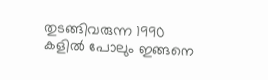തുടങ്ങിവരുന്ന 1990 കളിൽ പോലും ഇങ്ങനെ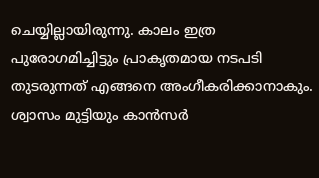ചെയ്യില്ലായിരുന്നു. കാലം ഇത്ര പുരോഗമിച്ചിട്ടും പ്രാകൃതമായ നടപടി തുടരുന്നത് എങ്ങനെ അംഗീകരിക്കാനാകും. ശ്വാസം മുട്ടിയും കാൻസർ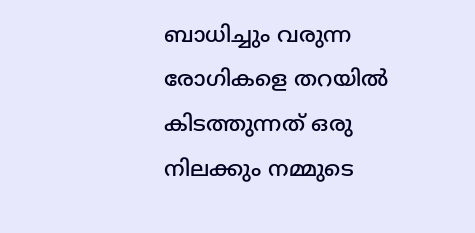ബാധിച്ചും വരുന്ന രോഗികളെ തറയിൽ കിടത്തുന്നത് ഒരു നിലക്കും നമ്മുടെ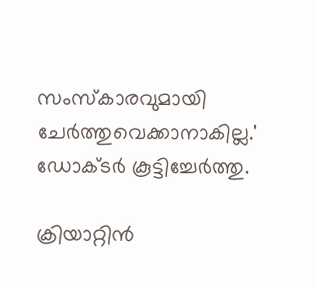സംസ്കാരവുമായി ചേർത്തുവെക്കാനാകില്ല.' ഡോക്ടർ കൂട്ടിച്ചേർത്തു.

ക്രിയാറ്റിൻ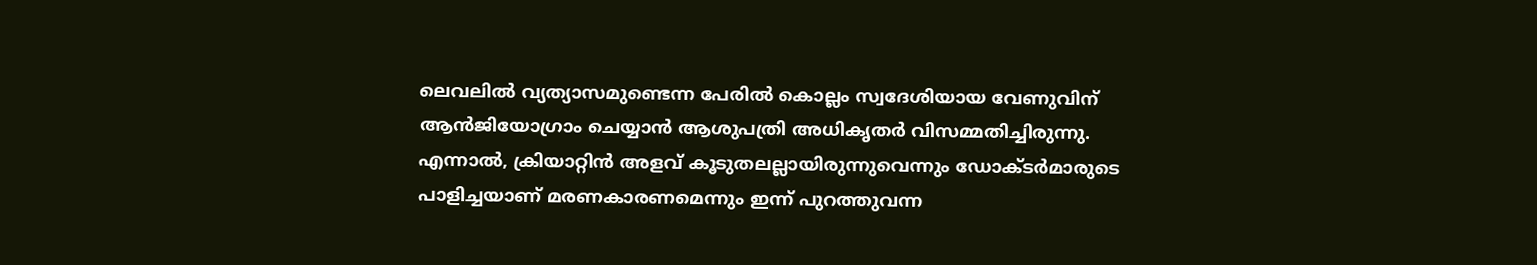ലെവലിൽ വ്യത്യാസമുണ്ടെന്ന പേരിൽ കൊല്ലം സ്വദേശിയായ വേണുവിന് ആൻജിയോഗ്രാം ചെയ്യാൻ ആശുപത്രി അധികൃതർ വിസമ്മതിച്ചിരുന്നു. എന്നാൽ, ക്രിയാറ്റിൻ അളവ് കൂടുതലല്ലായിരുന്നുവെന്നും ഡോക്ടർമാരുടെ പാളിച്ചയാണ് മരണകാരണമെന്നും ഇന്ന് പുറത്തുവന്ന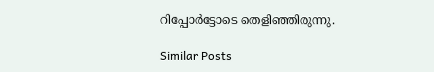റിപ്പോർട്ടോടെ തെളിഞ്ഞിരുന്നു.

Similar Posts